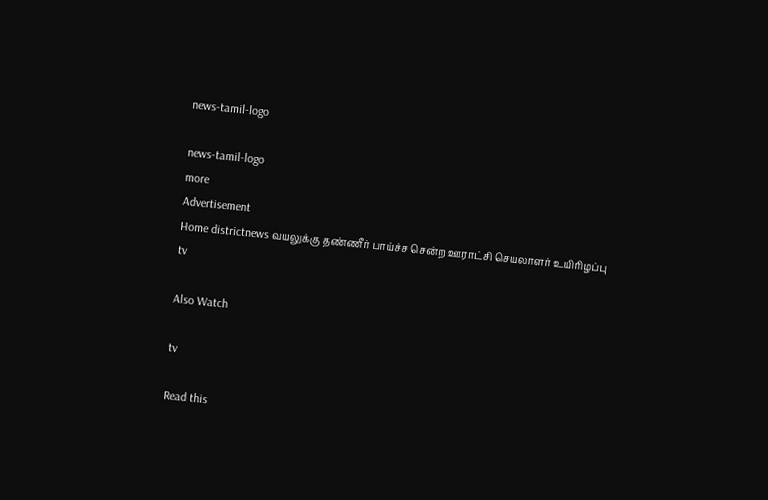news-tamil-logo

news-tamil-logo
more
Advertisement
Home districtnews வயலுக்கு தண்ணீர் பாய்ச்ச சென்ற ஊராட்சி செயலாளர் உயிரிழப்பு
tv

Also Watch

tv

Read this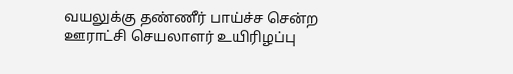வயலுக்கு தண்ணீர் பாய்ச்ச சென்ற ஊராட்சி செயலாளர் உயிரிழப்பு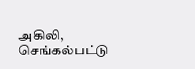அகிலி, செங்கல்பட்டு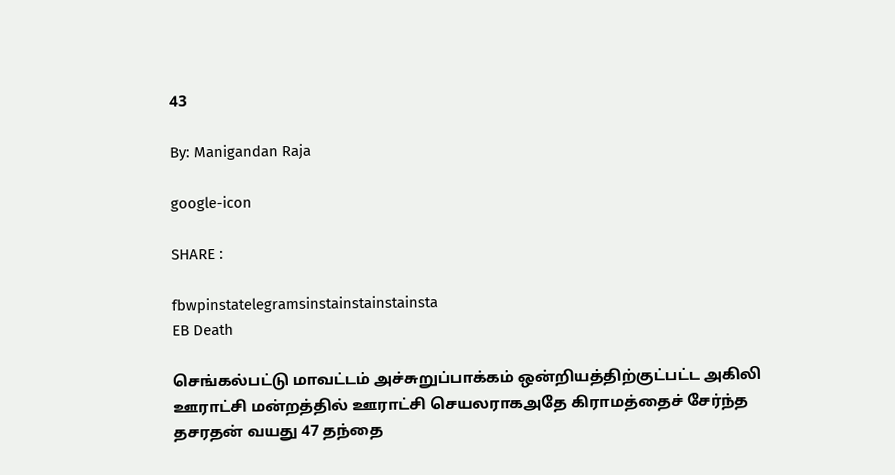43

By: Manigandan Raja

google-icon

SHARE :

fbwpinstatelegramsinstainstainstainsta
EB Death

செங்கல்பட்டு மாவட்டம் அச்சுறுப்பாக்கம் ஒன்றியத்திற்குட்பட்ட அகிலி ஊராட்சி மன்றத்தில் ஊராட்சி செயலராகஅதே கிராமத்தைச் சேர்ந்த தசரதன் வயது 47 தந்தை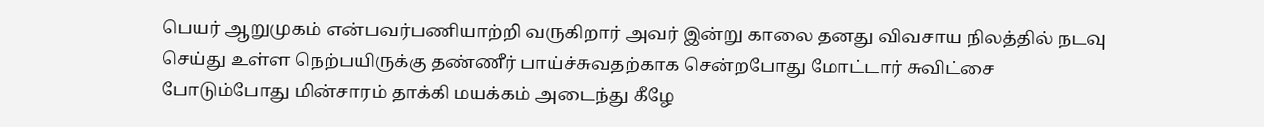பெயர் ஆறுமுகம் என்பவர்பணியாற்றி வருகிறார் அவர் இன்று காலை தனது விவசாய நிலத்தில் நடவு செய்து உள்ள நெற்பயிருக்கு தண்ணீர் பாய்ச்சுவதற்காக சென்றபோது மோட்டார் சுவிட்சை போடும்போது மின்சாரம் தாக்கி மயக்கம் அடைந்து கீழே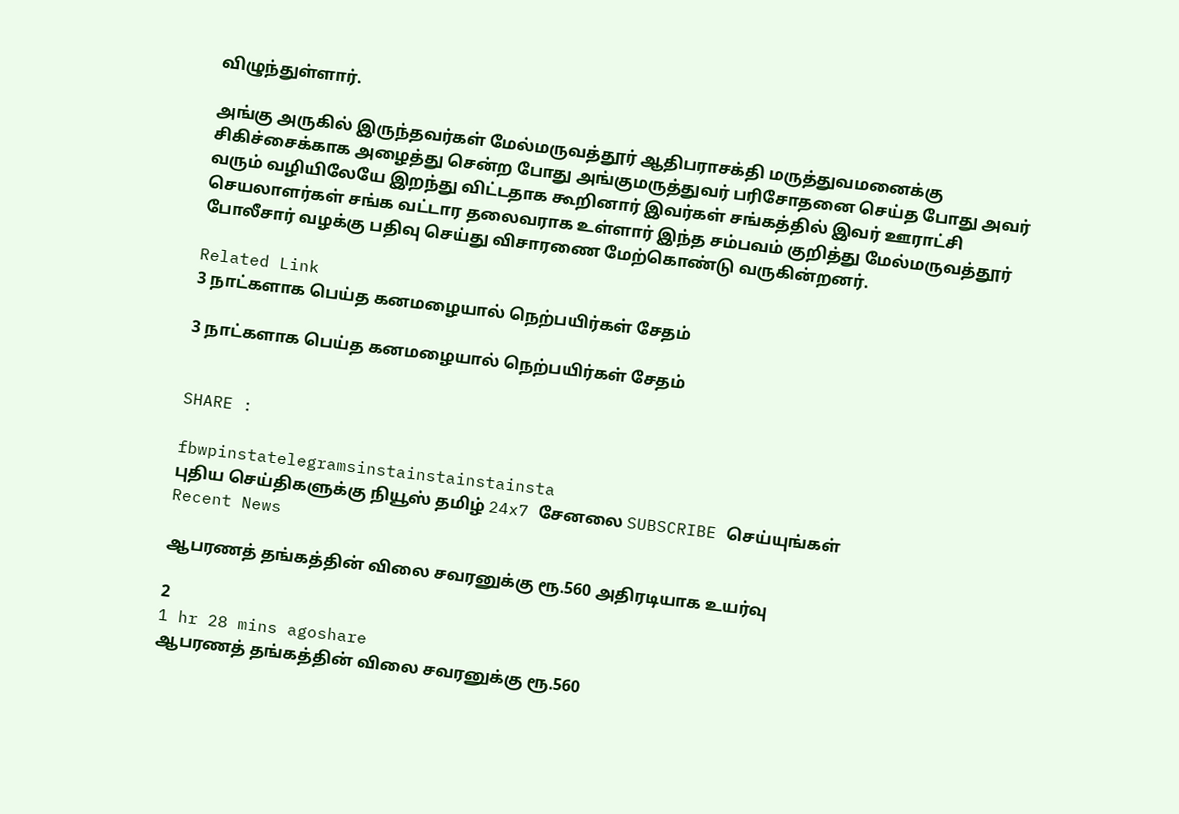விழுந்துள்ளார்.

அங்கு அருகில் இருந்தவர்கள் மேல்மருவத்தூர் ஆதிபராசக்தி மருத்துவமனைக்கு சிகிச்சைக்காக அழைத்து சென்ற போது அங்குமருத்துவர் பரிசோதனை செய்த போது அவர் வரும் வழியிலேயே இறந்து விட்டதாக கூறினார் இவர்கள் சங்கத்தில் இவர் ஊராட்சி செயலாளர்கள் சங்க வட்டார தலைவராக உள்ளார் இந்த சம்பவம் குறித்து மேல்மருவத்தூர் போலீசார் வழக்கு பதிவு செய்து விசாரணை மேற்கொண்டு வருகின்றனர்.

Related Link
3 நாட்களாக பெய்த கனமழையால் நெற்பயிர்கள் சேதம்

3 நாட்களாக பெய்த கனமழையால் நெற்பயிர்கள் சேதம்


SHARE :

fbwpinstatelegramsinstainstainstainsta
புதிய செய்திகளுக்கு நியூஸ் தமிழ் 24x7 சேனலை SUBSCRIBE செய்யுங்கள்
Recent News

ஆபரணத் தங்கத்தின் விலை சவரனுக்கு ரூ.560 அதிரடியாக உயர்வு

2
1 hr 28 mins agoshare
ஆபரணத் தங்கத்தின் விலை சவரனுக்கு ரூ.560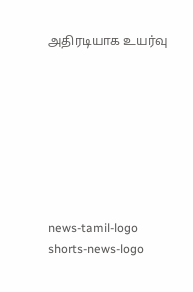அதிரடியாக உயர்வு








news-tamil-logo
shorts-news-logo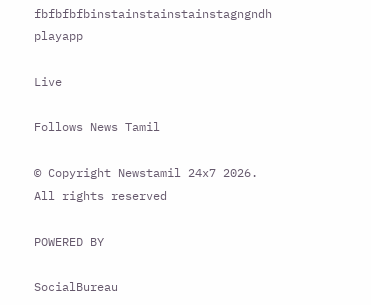fbfbfbfbinstainstainstainstagngndh
playapp

Live

Follows News Tamil

© Copyright Newstamil 24x7 2026. All rights reserved

POWERED BY

SocialBureau